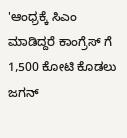'ಆಂಧ್ರಕ್ಕೆ ಸಿಎಂ ಮಾಡಿದ್ದರೆ ಕಾಂಗ್ರೆಸ್ ಗೆ 1,500 ಕೋಟಿ ಕೊಡಲು ಜಗನ್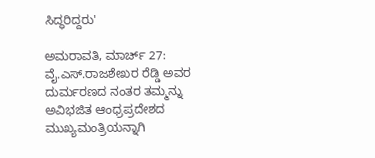ಸಿದ್ಧರಿದ್ದರು'

ಅಮರಾವತಿ, ಮಾರ್ಚ್ 27: ವೈ.ಎಸ್.ರಾಜಶೇಖರ ರೆಡ್ಡಿ ಅವರ ದುರ್ಮರಣದ ನಂತರ ತಮ್ಮನ್ನು ಅವಿಭಜಿತ ಆಂಧ್ರಪ್ರದೇಶದ ಮುಖ್ಯಮಂತ್ರಿಯನ್ನಾಗಿ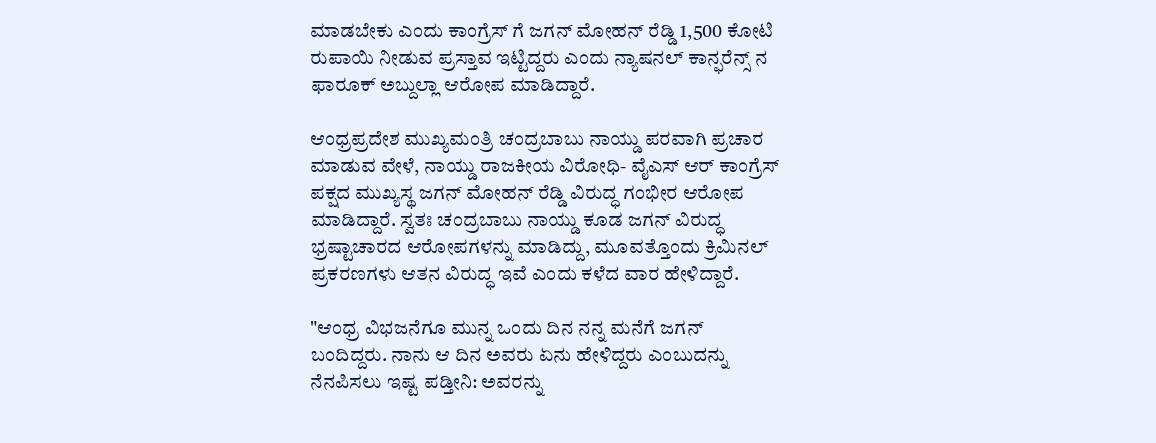ಮಾಡಬೇಕು ಎಂದು ಕಾಂಗ್ರೆಸ್ ಗೆ ಜಗನ್ ಮೋಹನ್ ರೆಡ್ಡಿ 1,500 ಕೋಟಿ ರುಪಾಯಿ ನೀಡುವ ಪ್ರಸ್ತಾವ ಇಟ್ಟಿದ್ದರು ಎಂದು ನ್ಯಾಷನಲ್ ಕಾನ್ಫರೆನ್ಸ್ ನ ಫಾರೂಕ್ ಅಬ್ದುಲ್ಲಾ ಆರೋಪ ಮಾಡಿದ್ದಾರೆ.

ಆಂಧ್ರಪ್ರದೇಶ ಮುಖ್ಯಮಂತ್ರಿ ಚಂದ್ರಬಾಬು ನಾಯ್ಡು ಪರವಾಗಿ ಪ್ರಚಾರ ಮಾಡುವ ವೇಳೆ, ನಾಯ್ಡು ರಾಜಕೀಯ ವಿರೋಧಿ- ವೈಎಸ್ ಆರ್ ಕಾಂಗ್ರೆಸ್ ಪಕ್ಷದ ಮುಖ್ಯಸ್ಥ ಜಗನ್ ಮೋಹನ್ ರೆಡ್ಡಿ ವಿರುದ್ಧ ಗಂಭೀರ ಆರೋಪ ಮಾಡಿದ್ದಾರೆ. ಸ್ವತಃ ಚಂದ್ರಬಾಬು ನಾಯ್ಡು ಕೂಡ ಜಗನ್ ವಿರುದ್ಧ ಭ್ರಷ್ಟಾಚಾರದ ಆರೋಪಗಳನ್ನು ಮಾಡಿದ್ದು, ಮೂವತ್ತೊಂದು ಕ್ರಿಮಿನಲ್ ಪ್ರಕರಣಗಳು ಆತನ ವಿರುದ್ಧ ಇವೆ ಎಂದು ಕಳೆದ ವಾರ ಹೇಳಿದ್ದಾರೆ.

"ಆಂಧ್ರ ವಿಭಜನೆಗೂ ಮುನ್ನ ಒಂದು ದಿನ ನನ್ನ ಮನೆಗೆ ಜಗನ್ ಬಂದಿದ್ದರು. ನಾನು ಆ ದಿನ ಅವರು ಏನು ಹೇಳಿದ್ದರು ಎಂಬುದನ್ನು ನೆನಪಿಸಲು ಇಷ್ಟ ಪಡ್ತೀನಿ: ಅವರನ್ನು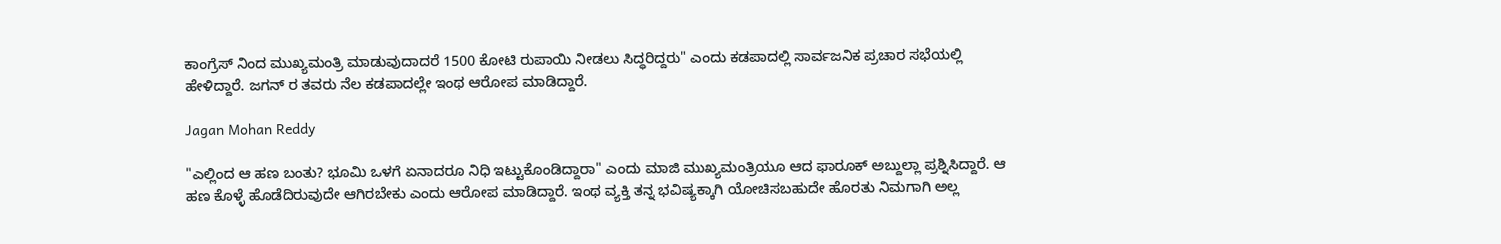ಕಾಂಗ್ರೆಸ್ ನಿಂದ ಮುಖ್ಯಮಂತ್ರಿ ಮಾಡುವುದಾದರೆ 1500 ಕೋಟಿ ರುಪಾಯಿ ನೀಡಲು ಸಿದ್ಧರಿದ್ದರು" ಎಂದು ಕಡಪಾದಲ್ಲಿ ಸಾರ್ವಜನಿಕ ಪ್ರಚಾರ ಸಭೆಯಲ್ಲಿ ಹೇಳಿದ್ದಾರೆ. ಜಗನ್ ರ ತವರು ನೆಲ ಕಡಪಾದಲ್ಲೇ ಇಂಥ ಆರೋಪ ಮಾಡಿದ್ದಾರೆ.

Jagan Mohan Reddy

"ಎಲ್ಲಿಂದ ಆ ಹಣ ಬಂತು? ಭೂಮಿ ಒಳಗೆ ಏನಾದರೂ ನಿಧಿ ಇಟ್ಟುಕೊಂಡಿದ್ದಾರಾ" ಎಂದು ಮಾಜಿ ಮುಖ್ಯಮಂತ್ರಿಯೂ ಆದ ಫಾರೂಕ್ ಅಬ್ದುಲ್ಲಾ ಪ್ರಶ್ನಿಸಿದ್ದಾರೆ. ಆ ಹಣ ಕೊಳ್ಳೆ ಹೊಡೆದಿರುವುದೇ ಆಗಿರಬೇಕು ಎಂದು ಆರೋಪ ಮಾಡಿದ್ದಾರೆ. ಇಂಥ ವ್ಯಕ್ತಿ ತನ್ನ ಭವಿಷ್ಯಕ್ಕಾಗಿ ಯೋಚಿಸಬಹುದೇ ಹೊರತು ನಿಮಗಾಗಿ ಅಲ್ಲ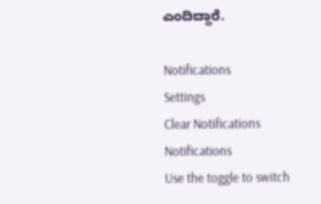ಎಂದಿದ್ದಾರೆ.

Notifications
Settings
Clear Notifications
Notifications
Use the toggle to switch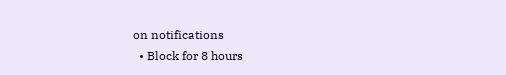on notifications
  • Block for 8 hours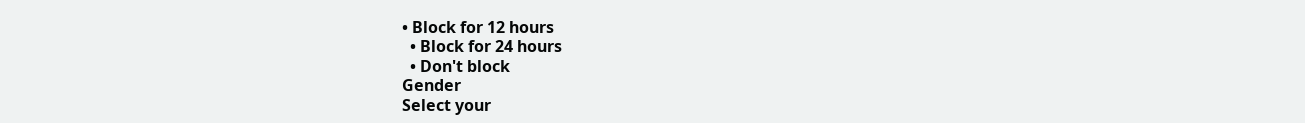• Block for 12 hours
  • Block for 24 hours
  • Don't block
Gender
Select your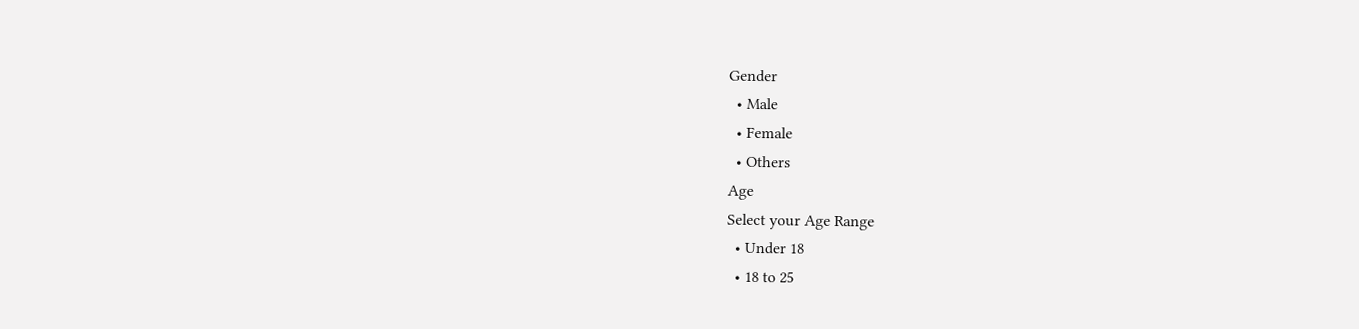Gender
  • Male
  • Female
  • Others
Age
Select your Age Range
  • Under 18
  • 18 to 25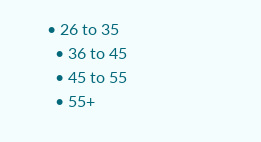• 26 to 35
  • 36 to 45
  • 45 to 55
  • 55+